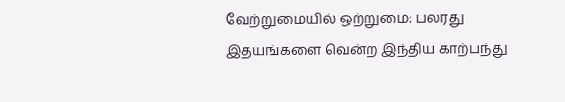வேற்றுமையில் ஒற்றுமை: பலரது இதயங்களை வென்ற இந்திய காற்பந்து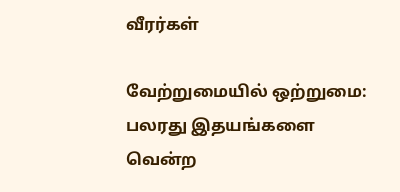வீரர்கள்

வேற்றுமையில் ஒற்றுமை: பலரது இதயங்களை வென்ற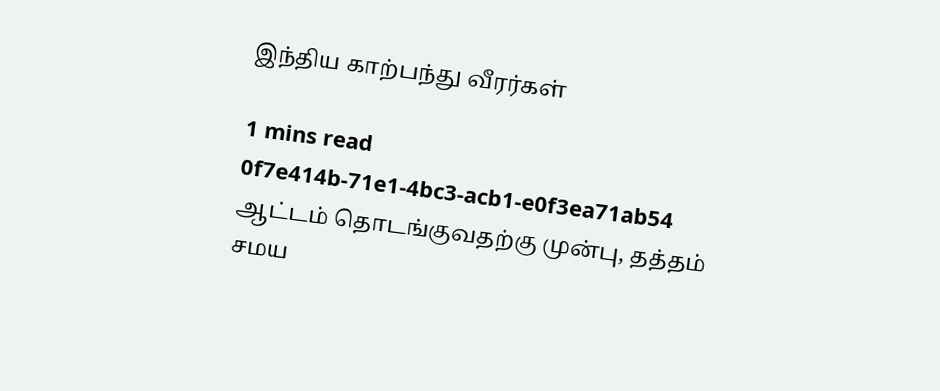இந்திய காற்பந்து வீரர்கள்

1 mins read
0f7e414b-71e1-4bc3-acb1-e0f3ea71ab54
ஆட்டம் தொடங்குவதற்கு முன்பு, தத்தம் சமய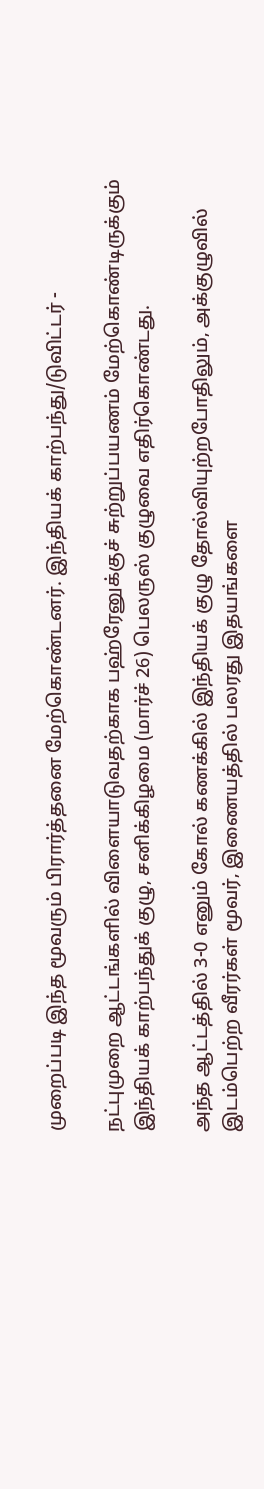முறைப்படி இந்த மூவரும் பிரார்த்தனை மேற்கொண்டனர். இந்தியக் காற்பந்து/டுவிட்டர் -

நட்புமுறை ஆட்டங்களில் விளையாடுவதற்காக பஹ்ரேனுக்குச் சுற்றுப்பயணம் மேற்கொண்டிருக்கும் இந்தியக் காற்பந்துக் குழு, சனிக்கிழமை (மார்ச் 26) பெலருஸ் குழுவை எதிர்கொண்டது.

அந்த ஆட்டத்தில் 3-0 எனும் கோல் கணக்கில் இந்தியக் குழு தோல்வியுற்றபோதிலும், அக்குழுவில் இடம்பெற்ற வீரர்கள் மூவர், இணையத்தில் பலரது இதயங்களை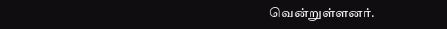வென்றுள்ளனர்.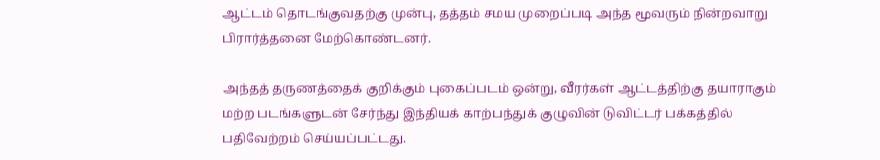ஆட்டம் தொடங்குவதற்கு முன்பு, தத்தம் சமய முறைப்படி அந்த மூவரும் நின்றவாறு பிரார்த்தனை மேற்கொண்டனர்.

அந்தத் தருணத்தைக் குறிக்கும் புகைப்படம் ஒன்று, வீரர்கள் ஆட்டத்திற்கு தயாராகும் மற்ற படங்களுடன் சேர்ந்து இந்தியக் காற்பந்துக் குழுவின் டுவிட்டர் பக்கத்தில் பதிவேற்றம் செய்யப்பட்டது.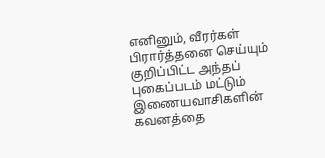எனினும், வீரர்கள் பிரார்த்தனை செய்யும் குறிப்பிட்ட அந்தப் புகைப்படம் மட்டும் இணையவாசிகளின் கவனத்தை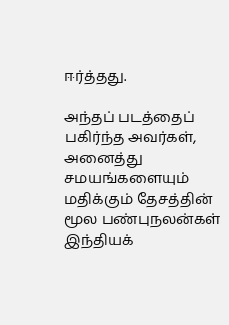ஈர்த்தது.

அந்தப் படத்தைப் பகிர்ந்த அவர்கள், அனைத்து சமயங்களையும் மதிக்கும் தேசத்தின் மூல பண்புநலன்கள் இந்தியக்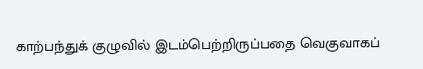காற்பந்துக் குழுவில் இடம்பெற்றிருப்பதை வெகுவாகப்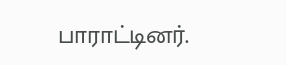பாராட்டினர்.